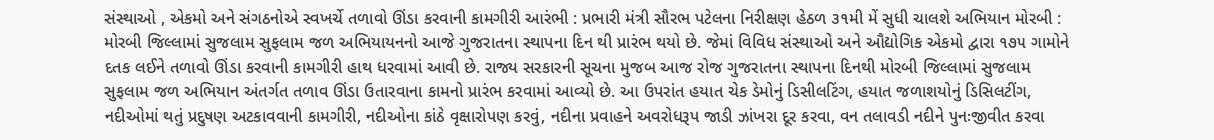સંસ્થાઓ , એકમો અને સંગઠનોએ સ્વખર્ચે તળાવો ઊંડા કરવાની કામગીરી આરંભી : પ્રભારી મંત્રી સૌરભ પટેલના નિરીક્ષણ હેઠળ ૩૧મી મેં સુધી ચાલશે અભિયાન મોરબી : મોરબી જિલ્લામાં સુજલામ સુફલામ જળ અભિયાયનનો આજે ગુજરાતના સ્થાપના દિન થી પ્રારંભ થયો છે. જેમાં વિવિધ સંસ્થાઓ અને ઔદ્યોગિક એકમો દ્વારા ૧૭૫ ગામોને દતક લઈને તળાવો ઊંડા કરવાની કામગીરી હાથ ધરવામાં આવી છે. રાજ્ય સરકારની સૂચના મુજબ આજ રોજ ગુજરાતના સ્થાપના દિનથી મોરબી જિલ્લામાં સુજલામ સુફલામ જળ અભિયાન અંતર્ગત તળાવ ઊંડા ઉતારવાના કામનો પ્રારંભ કરવામાં આવ્યો છે. આ ઉપરાંત હયાત ચેક ડેમોનું ડિસીલટિંગ, હયાત જળાશયોનું ડિસિલટીંગ, નદીઓમાં થતું પ્રદુષણ અટકાવવાની કામગીરી, નદીઓના કાંઠે વૃક્ષારોપણ કરવું, નદીના પ્રવાહને અવરોધરૂપ જાડી ઝાંખરા દૂર કરવા, વન તલાવડી નદીને પુનઃજીવીત કરવા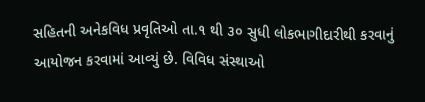સહિતની અનેકવિધ પ્રવૃતિઓ તા.૧ થી ૩૦ સુધી લોકભાગીદારીથી કરવાનું આયોજન કરવામાં આવ્યું છે. વિવિધ સંસ્થાઓ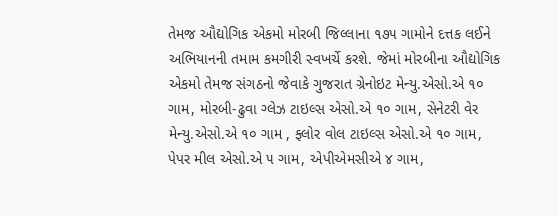તેમજ ઔદ્યોગિક એકમો મોરબી જિલ્લાના ૧૭૫ ગામોને દત્તક લઈને અભિયાનની તમામ કમગીરી સ્વખર્ચે કરશે. જેમાં મોરબીના ઔદ્યોગિક એકમો તેમજ સંગઠનો જેવાકે ગુજરાત ગ્રેનોઇટ મેન્યુ.એસો.એ ૧૦ ગામ, મોરબી-ઢુવા ગ્લેઝ ટાઇલ્સ એસો.એ ૧૦ ગામ, સેનેટરી વેર મેન્યુ.એસો.એ ૧૦ ગામ , ફ્લોર વોલ ટાઇલ્સ એસો.એ ૧૦ ગામ, પેપર મીલ એસો.એ ૫ ગામ, એપીએમસીએ ૪ ગામ,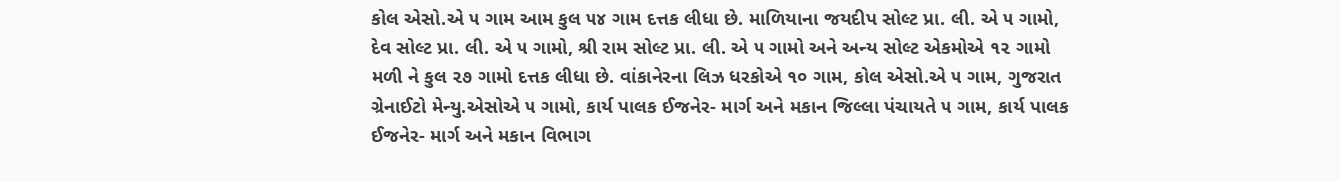કોલ એસો.એ ૫ ગામ આમ કુલ ૫૪ ગામ દત્તક લીધા છે. માળિયાના જયદીપ સોલ્ટ પ્રા. લી. એ ૫ ગામો, દેવ સોલ્ટ પ્રા. લી. એ ૫ ગામો, શ્રી રામ સોલ્ટ પ્રા. લી. એ ૫ ગામો અને અન્ય સોલ્ટ એકમોએ ૧૨ ગામો મળી ને કુલ ૨૭ ગામો દત્તક લીધા છે. વાંકાનેરના લિઝ ધરકોએ ૧૦ ગામ, કોલ એસો.એ ૫ ગામ, ગુજરાત ગ્રેનાઈટો મેન્યુ.એસોએ ૫ ગામો, કાર્ય પાલક ઈજનેર- માર્ગ અને મકાન જિલ્લા પંચાયતે ૫ ગામ, કાર્ય પાલક ઈજનેર- માર્ગ અને મકાન વિભાગ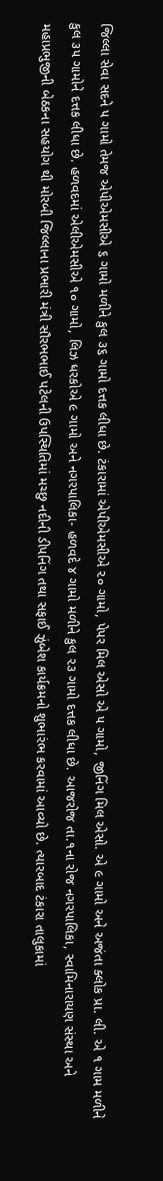જિલ્લા સેવા સદને ૫ ગામો તેમજ એપીએમસીએ ૬ ગામો મળીને કુલ ૩૬ ગામો દત્તક લીધા છે. ટંકારામાં એપીએમસીએ ૨૦ ગામો, પેપર મિલ એસો એ ૫ ગામો, જીનિંગ મિલ એસો. એ ૯ ગામો અને અજંતા ક્લોક પ્રા. લી. એ ૧ ગામ મળીને કુલ ૩૫ ગામોને દત્તક લીધા છે. હળવદમાં એલીએમસીએ ૧૦ ગામો, લિઝ ધરકોએ ૯ ગામો અને નગરપાલિકા- હળવદે ૪ ગામો મળીને કુલ ૨૩ ગામો દત્તક લીધા છે. આજરોજ તા.૧ના રોજ નગરપાલિકા, સ્વામિનારાયણ સંસ્થા અને મહાપ્રભુજીની બેઠકના સહયોગ થી મોરબી જિલ્લાના પ્રભારી મંત્રી સૌરભભાઈ પટેલની ઉપસ્થિતિમાં મચ્છુ નદીની ડીપનિંગ તથા સફાઈ ઝુંબેશ કાર્યક્રમનો શુભારંભ કરવામાં આવ્યો છે. ત્યારબાદ ટંકારા તાલુકામાં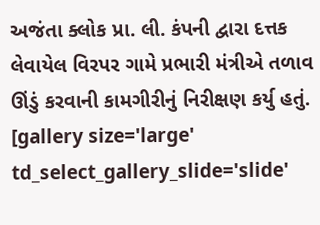અજંતા ક્લોક પ્રા. લી. કંપની દ્વારા દત્તક લેવાયેલ વિરપર ગામે પ્રભારી મંત્રીએ તળાવ ઊંડું કરવાની કામગીરીનું નિરીક્ષણ કર્યુ હતું. [gallery size='large' td_select_gallery_slide='slide'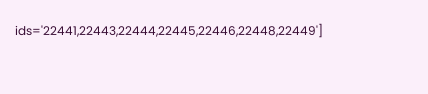ids='22441,22443,22444,22445,22446,22448,22449']